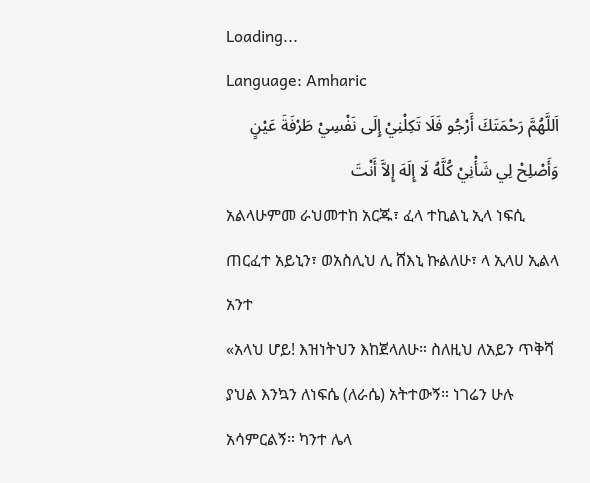Loading...
Language: Amharic
اَللَّهُمَّ رَحْمَتَكَ أَرْجُو فَلَا تَكِلْنِيْ إِلَى نَفْسِيْ طَرْفَةَ عَيْنٍ وَأَصْلِحْ لِي شَأْنِيْ كُلَّهُ لَا إِلَهَ إِلاَّ أَنْتَ
አልላሁምመ ራህመተከ አርጁ፣ ፈላ ተኪልኒ ኢላ ነፍሲ ጠርፈተ አይኒን፣ ወአስሊህ ሊ ሸእኒ ኩልለሁ፣ ላ ኢላሀ ኢልላ አንተ
«አላህ ሆይ! እዝነትህን እከጀላለሁ። ስለዚህ ለአይን ጥቅሻ ያህል እንኳን ለነፍሴ (ለራሴ) አትተውኝ። ነገሬን ሁሉ አሳምርልኝ። ካንተ ሌላ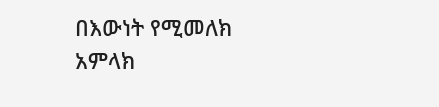በእውነት የሚመለክ አምላክ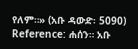የለም።» (አቡ ዳውድ፡ 5090)
Reference: ሐሰን። አቡ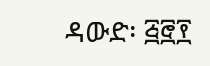ዳውድ፡ ፭፸፻